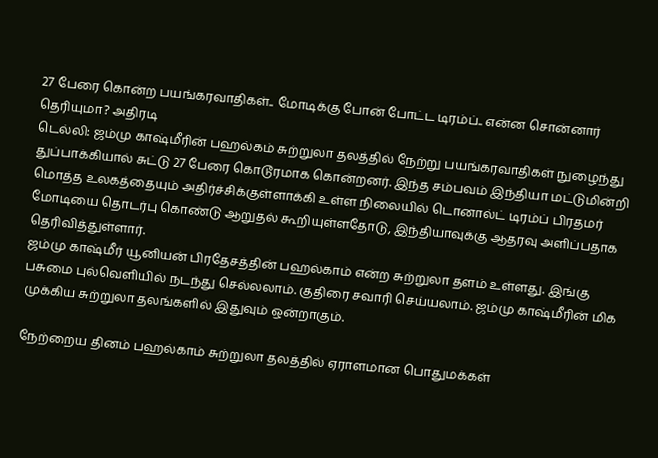27 பேரை கொன்ற பயங்கரவாதிகள்.. மோடிக்கு போன் போட்ட டிரம்ப்.. என்ன சொன்னார் தெரியுமா? அதிரடி
டெல்லி: ஜம்மு காஷ்மீரின் பஹல்கம் சுற்றுலா தலத்தில் நேற்று பயங்கரவாதிகள் நுழைந்து துப்பாக்கியால் சுட்டு 27 பேரை கொடூரமாக கொன்றனர். இந்த சம்பவம் இந்தியா மட்டுமின்றி மொத்த உலகத்தையும் அதிர்ச்சிக்குள்ளாக்கி உள்ள நிலையில் டொனால்ட் டிரம்ப் பிரதமர் மோடியை தொடர்பு கொண்டு ஆறுதல் கூறியுள்ளதோடு, இந்தியாவுக்கு ஆதரவு அளிப்பதாக தெரிவித்துள்ளார்.
ஜம்மு காஷ்மீர் யூனியன் பிரதேசத்தின் பஹல்காம் என்ற சுற்றுலா தளம் உள்ளது. இங்கு பசுமை புல்வெளியில் நடந்து செல்லலாம். குதிரை சவாரி செய்யலாம். ஜம்மு காஷ்மீரின் மிக முக்கிய சுற்றுலா தலங்களில் இதுவும் ஒன்றாகும்.

நேற்றைய தினம் பஹல்காம் சுற்றுலா தலத்தில் ஏராளமான பொதுமக்கள்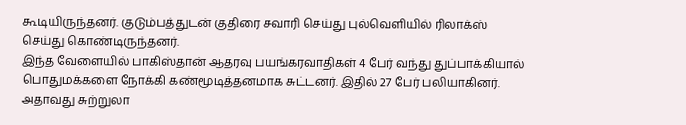கூடியிருந்தனர். குடும்பத்துடன் குதிரை சவாரி செய்து புல்வெளியில் ரிலாக்ஸ் செய்து கொண்டிருந்தனர்.
இந்த வேளையில் பாகிஸ்தான் ஆதரவு பயங்கரவாதிகள் 4 பேர் வந்து துப்பாக்கியால் பொதுமக்களை நோக்கி கண்மூடித்தனமாக சுட்டனர். இதில் 27 பேர் பலியாகினர். அதாவது சுற்றுலா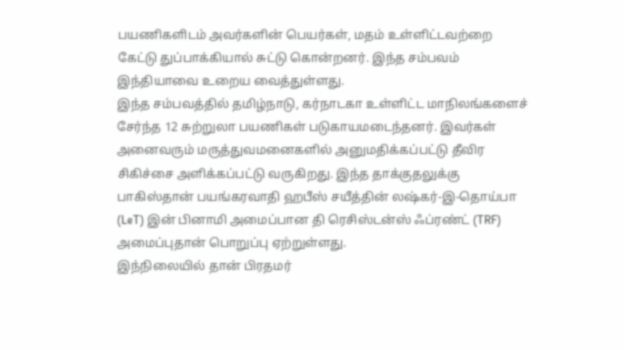பயணிகளிடம் அவர்களின் பெயர்கள், மதம் உள்ளிட்டவற்றை கேட்டு துப்பாக்கியால் சுட்டு கொன்றனர். இந்த சம்பவம் இந்தியாவை உறைய வைத்துள்ளது.
இந்த சம்பவத்தில் தமிழ்நாடு, கர்நாடகா உள்ளிட்ட மாநிலங்களைச் சேர்ந்த 12 சுற்றுலா பயணிகள் படுகாயமடைந்தனர். இவர்கள் அனைவரும் மருத்துவமனைகளில் அனுமதிக்கப்பட்டு தீவிர சிகிச்சை அளிக்கப்பட்டு வருகிறது. இந்த தாக்குதலுக்கு பாகிஸ்தான் பயங்கரவாதி ஹபீஸ் சயீத்தின் லஷ்கர்-இ-தொய்பா (LeT) இன் பினாமி அமைப்பான தி ரெசிஸ்டன்ஸ் ஃப்ரண்ட் (TRF) அமைப்புதான் பொறுப்பு ஏற்றுள்ளது.
இந்நிலையில் தான் பிரதமர்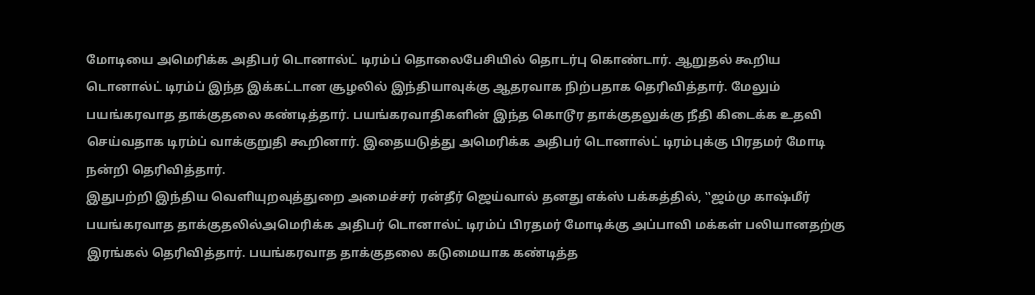மோடியை அமெரிக்க அதிபர் டொனால்ட் டிரம்ப் தொலைபேசியில் தொடர்பு கொண்டார். ஆறுதல் கூறிய டொனால்ட் டிரம்ப் இந்த இக்கட்டான சூழலில் இந்தியாவுக்கு ஆதரவாக நிற்பதாக தெரிவித்தார். மேலும் பயங்கரவாத தாக்குதலை கண்டித்தார். பயங்கரவாதிகளின் இந்த கொடூர தாக்குதலுக்கு நீதி கிடைக்க உதவி செய்வதாக டிரம்ப் வாக்குறுதி கூறினார். இதையடுத்து அமெரிக்க அதிபர் டொனால்ட் டிரம்புக்கு பிரதமர் மோடி நன்றி தெரிவித்தார்.
இதுபற்றி இந்திய வெளியுறவுத்துறை அமைச்சர் ரன்தீர் ஜெய்வால் தனது எக்ஸ் பக்கத்தில், ‛‛ஜம்மு காஷ்மீர் பயங்கரவாத தாக்குதலில்அமெரிக்க அதிபர் டொனால்ட் டிரம்ப் பிரதமர் மோடிக்கு அப்பாவி மக்கள் பலியானதற்கு இரங்கல் தெரிவித்தார். பயங்கரவாத தாக்குதலை கடுமையாக கண்டித்த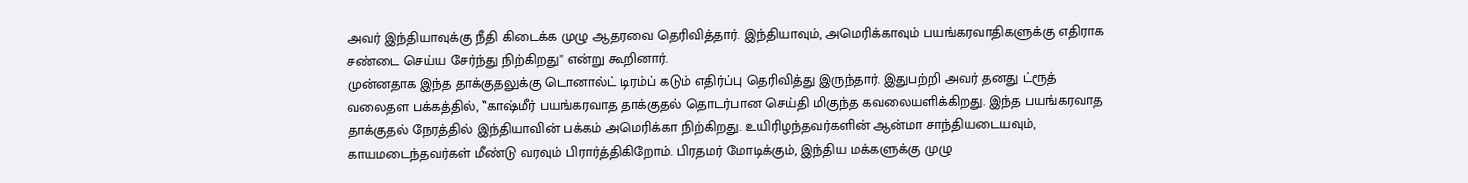அவர் இந்தியாவுக்கு நீதி கிடைக்க முழு ஆதரவை தெரிவித்தார். இந்தியாவும், அமெரிக்காவும் பயங்கரவாதிகளுக்கு எதிராக சண்டை செய்ய சேர்ந்து நிற்கிறது'' என்று கூறினார்.
முன்னதாக இந்த தாக்குதலுக்கு டொனால்ட் டிரம்ப் கடும் எதிர்ப்பு தெரிவித்து இருந்தார். இதுபற்றி அவர் தனது ட்ரூத் வலைதள பக்கத்தில், ‛‛காஷ்மீர் பயங்கரவாத தாக்குதல் தொடர்பான செய்தி மிகுந்த கவலையளிக்கிறது. இந்த பயங்கரவாத தாக்குதல் நேரத்தில் இந்தியாவின் பக்கம் அமெரிக்கா நிற்கிறது. உயிரிழந்தவர்களின் ஆன்மா சாந்தியடையவும், காயமடைந்தவர்கள் மீண்டு வரவும் பிரார்த்திகிறோம். பிரதமர் மோடிக்கும், இந்திய மக்களுக்கு முழு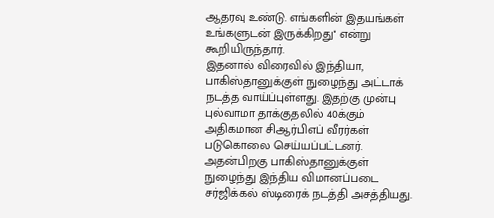ஆதரவு உண்டு. எங்களின் இதயங்கள் உங்களுடன் இருக்கிறது'' என்று கூறியிருந்தார்.
இதனால் விரைவில் இந்தியா, பாகிஸ்தானுக்குள் நுழைந்து அட்டாக் நடத்த வாய்ப்புள்ளது. இதற்கு முன்பு புல்வாமா தாக்குதலில் 40க்கும் அதிகமான சிஆர்பிஎப் வீரர்கள் படுகொலை செய்யப்பட்டனர். அதன்பிறகு பாகிஸ்தானுக்குள் நுழைந்து இந்திய விமானப்படை சர்ஜிக்கல் ஸ்டிரைக் நடத்தி அசத்தியது.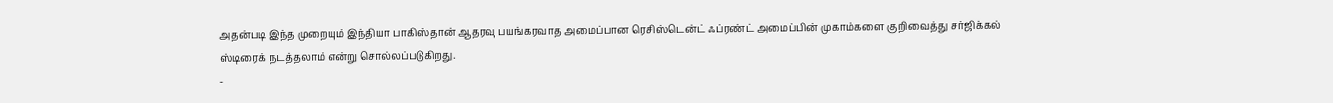அதன்படி இந்த முறையும் இந்தியா பாகிஸ்தான் ஆதரவு பயங்கரவாத அமைப்பான ரெசிஸ்டென்ட் ஃப்ரண்ட் அமைப்பின் முகாம்களை குறிவைத்து சர்ஜிக்கல் ஸ்டிரைக் நடத்தலாம் என்று சொல்லப்படுகிறது.
-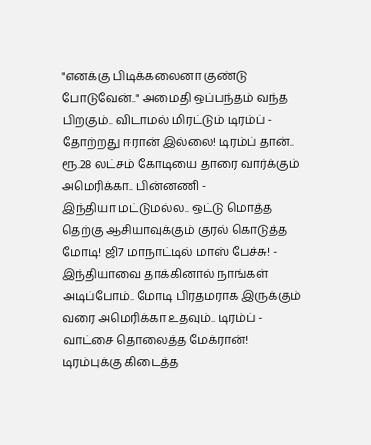"எனக்கு பிடிக்கலைனா குண்டு போடுவேன்.." அமைதி ஒப்பந்தம் வந்த பிறகும்.. விடாமல் மிரட்டும் டிரம்ப் -
தோற்றது ஈரான் இல்லை! டிரம்ப் தான்.. ரூ.28 லட்சம் கோடியை தாரை வார்க்கும் அமெரிக்கா.. பின்னணி -
இந்தியா மட்டுமல்ல.. ஒட்டு மொத்த தெற்கு ஆசியாவுக்கும் குரல் கொடுத்த மோடி! ஜி7 மாநாட்டில் மாஸ் பேச்சு! -
இந்தியாவை தாக்கினால் நாங்கள் அடிப்போம்.. மோடி பிரதமராக இருக்கும் வரை அமெரிக்கா உதவும்.. டிரம்ப் -
வாட்சை தொலைத்த மேக்ரான்! டிரம்புக்கு கிடைத்த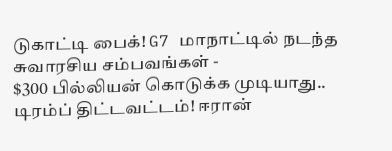டுகாட்டி பைக்! G7 மாநாட்டில் நடந்த சுவாரசிய சம்பவங்கள் -
$300 பில்லியன் கொடுக்க முடியாது.. டிரம்ப் திட்டவட்டம்! ஈரான்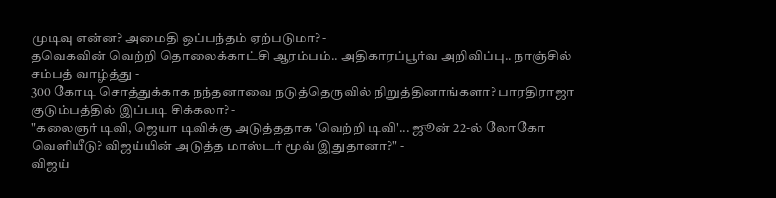முடிவு என்ன? அமைதி ஒப்பந்தம் ஏற்படுமா? -
தவெகவின் வெற்றி தொலைக்காட்சி ஆரம்பம்.. அதிகாரப்பூர்வ அறிவிப்பு.. நாஞ்சில் சம்பத் வாழ்த்து -
300 கோடி சொத்துக்காக நந்தனாவை நடுத்தெருவில் நிறுத்தினாங்களா? பாரதிராஜா குடும்பத்தில் இப்படி சிக்கலா? -
"கலைஞர் டிவி, ஜெயா டிவிக்கு அடுத்ததாக 'வெற்றி டிவி'... ஜூன் 22-ல் லோகோ வெளியீடு? விஜய்யின் அடுத்த மாஸ்டர் மூவ் இதுதானா?" -
விஜய்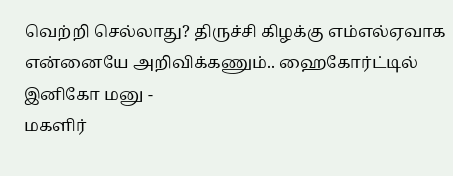வெற்றி செல்லாது? திருச்சி கிழக்கு எம்எல்ஏவாக என்னையே அறிவிக்கணும்.. ஹைகோர்ட்டில் இனிகோ மனு -
மகளிர்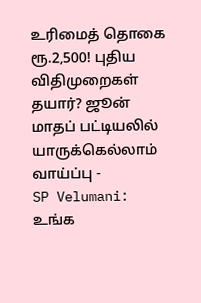உரிமைத் தொகை ரூ.2,500! புதிய விதிமுறைகள் தயார்? ஜூன் மாதப் பட்டியலில் யாருக்கெல்லாம் வாய்ப்பு -
SP Velumani: உங்க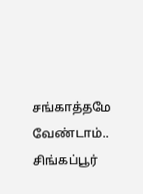சங்காத்தமே வேண்டாம்.. சிங்கப்பூர்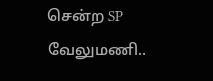சென்ற SP வேலுமணி..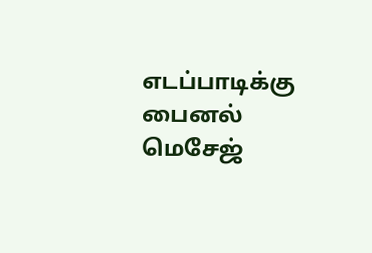எடப்பாடிக்கு பைனல் மெசேஜ்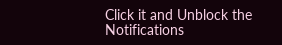Click it and Unblock the Notifications